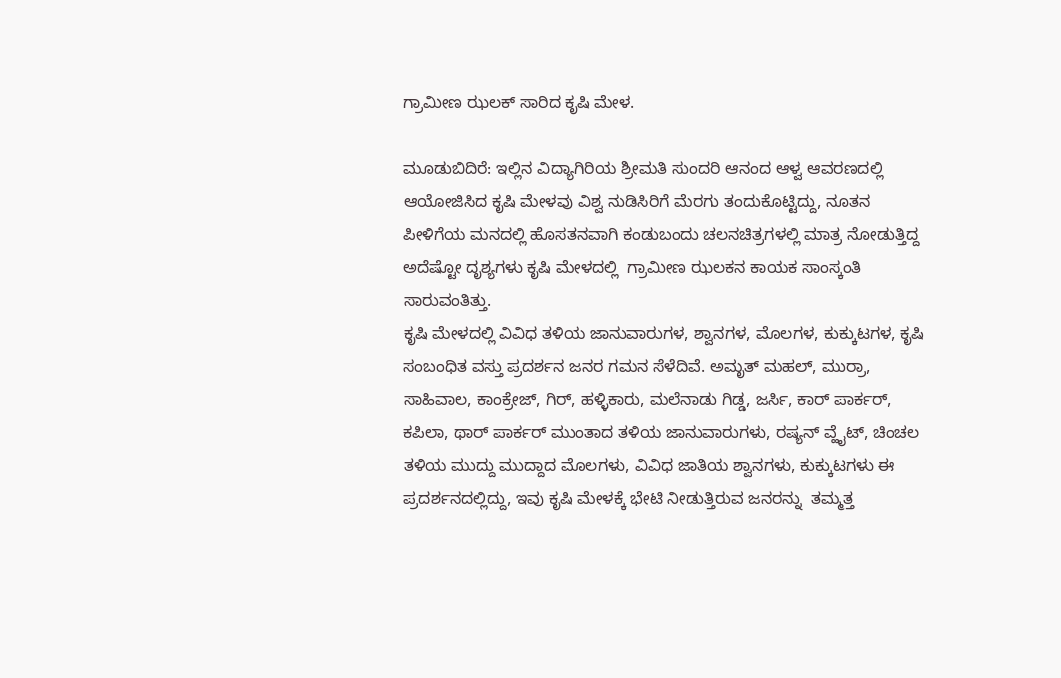ಗ್ರಾಮೀಣ ಝಲಕ್ ಸಾರಿದ ಕೃಷಿ ಮೇಳ.

ಮೂಡುಬಿದಿರೆ: ಇಲ್ಲಿನ ವಿದ್ಯಾಗಿರಿಯ ಶ್ರೀಮತಿ ಸುಂದರಿ ಆನಂದ ಆಳ್ವ ಆವರಣದಲ್ಲಿ ಆಯೋಜಿಸಿದ ಕೃಷಿ ಮೇಳವು ವಿಶ್ವ ನುಡಿಸಿರಿಗೆ ಮೆರಗು ತಂದುಕೊಟ್ಟಿದ್ದು, ನೂತನ ಪೀಳಿಗೆಯ ಮನದಲ್ಲಿ ಹೊಸತನವಾಗಿ ಕಂಡುಬಂದು ಚಲನಚಿತ್ರಗಳಲ್ಲಿ ಮಾತ್ರ ನೋಡುತ್ತಿದ್ದ ಅದೆಷ್ಟೋ ದೃಶ್ಯಗಳು ಕೃಷಿ ಮೇಳದಲ್ಲಿ  ಗ್ರಾಮೀಣ ಝಲಕನ ಕಾಯಕ ಸಾಂಸ್ಕಂತಿ ಸಾರುವಂತಿತ್ತು.
ಕೃಷಿ ಮೇಳದಲ್ಲಿ ವಿವಿಧ ತಳಿಯ ಜಾನುವಾರುಗಳ, ಶ್ವಾನಗಳ, ಮೊಲಗಳ, ಕುಕ್ಕುಟಗಳ, ಕೃಷಿ ಸಂಬಂಧಿತ ವಸ್ತು ಪ್ರದರ್ಶನ ಜನರ ಗಮನ ಸೆಳೆದಿವೆ. ಅಮೃತ್ ಮಹಲ್, ಮುರ್ರಾ, ಸಾಹಿವಾಲ, ಕಾಂಕ್ರೇಜ್, ಗಿರ್, ಹಳ್ಳಿಕಾರು, ಮಲೆನಾಡು ಗಿಡ್ಡ, ಜರ್ಸಿ, ಕಾರ್ ಪಾರ್ಕರ್, ಕಪಿಲಾ, ಥಾರ್ ಪಾರ್ಕರ್ ಮುಂತಾದ ತಳಿಯ ಜಾನುವಾರುಗಳು, ರಷ್ಯನ್ ವ್ಹೈಟ್, ಚಿಂಚಲ ತಳಿಯ ಮುದ್ದು ಮುದ್ದಾದ ಮೊಲಗಳು, ವಿವಿಧ ಜಾತಿಯ ಶ್ವಾನಗಳು, ಕುಕ್ಕುಟಗಳು ಈ ಪ್ರದರ್ಶನದಲ್ಲಿದ್ದು, ಇವು ಕೃಷಿ ಮೇಳಕ್ಕೆ ಭೇಟಿ ನೀಡುತ್ತಿರುವ ಜನರನ್ನು  ತಮ್ಮತ್ತ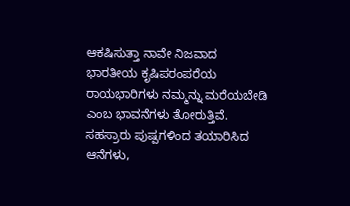ಆಕಷಿಸುತ್ತಾ ನಾವೇ ನಿಜವಾದ ಭಾರತೀಯ ಕೃಷಿಪರಂಪರೆಯ ರಾಯಭಾರಿಗಳು ನಮ್ಮನ್ನು ಮರೆಯಬೇಡಿ ಎಂಬ ಭಾವನೆಗಳು ತೋರುತ್ತಿವೆ.
ಸಹಸ್ರಾರು ಪುಷ್ಪಗಳಿಂದ ತಯಾರಿಸಿದ ಆನೆಗಳು,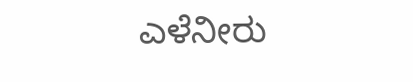ಎಳೆನೀರು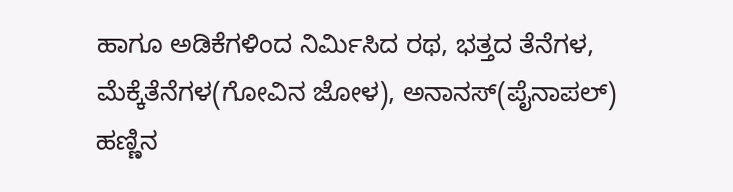ಹಾಗೂ ಅಡಿಕೆಗಳಿಂದ ನಿರ್ಮಿಸಿದ ರಥ, ಭತ್ತದ ತೆನೆಗಳ, ಮೆಕ್ಕೆತೆನೆಗಳ(ಗೋವಿನ ಜೋಳ), ಅನಾನಸ್(ಪೈನಾಪಲ್) ಹಣ್ಣಿನ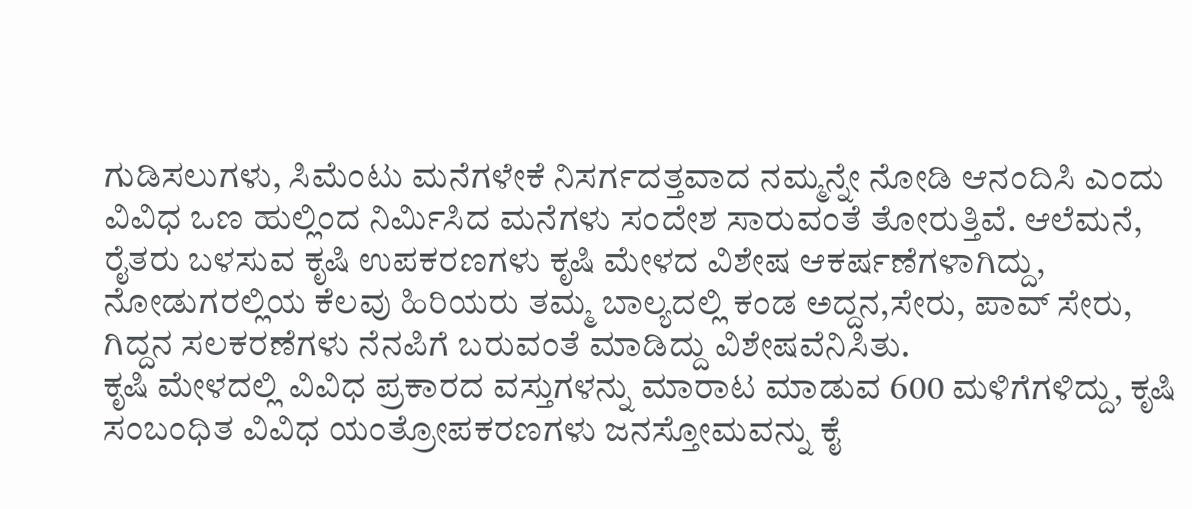ಗುಡಿಸಲುಗಳು, ಸಿಮೆಂಟು ಮನೆಗಳೇಕೆ ನಿಸರ್ಗದತ್ತವಾದ ನಮ್ಮನ್ನೇ ನೋಡಿ ಆನಂದಿಸಿ ಎಂದು ವಿವಿಧ ಒಣ ಹುಲ್ಲಿಂದ ನಿರ್ಮಿಸಿದ ಮನೆಗಳು ಸಂದೇಶ ಸಾರುವಂತೆ ತೋರುತ್ತಿವೆ. ಆಲೆಮನೆ, ರೈತರು ಬಳಸುವ ಕೃಷಿ ಉಪಕರಣಗಳು ಕೃಷಿ ಮೇಳದ ವಿಶೇಷ ಆಕರ್ಷಣೆಗಳಾಗಿದ್ದು, ನೋಡುಗರಲ್ಲಿಯ ಕೆಲವು ಹಿರಿಯರು ತಮ್ಮ ಬಾಲ್ಯದಲ್ಲಿ ಕಂಡ ಅದ್ದನ,ಸೇರು, ಪಾವ್ ಸೇರು, ಗಿದ್ದನ ಸಲಕರಣೆಗಳು ನೆನಪಿಗೆ ಬರುವಂತೆ ಮಾಡಿದ್ದು ವಿಶೇಷವೆನಿಸಿತು.
ಕೃಷಿ ಮೇಳದಲ್ಲಿ ವಿವಿಧ ಪ್ರಕಾರದ ವಸ್ತುಗಳನ್ನು ಮಾರಾಟ ಮಾಡುವ 600 ಮಳಿಗೆಗಳಿದ್ದು, ಕೃಷಿ ಸಂಬಂಧಿತ ವಿವಿಧ ಯಂತ್ರೋಪಕರಣಗಳು ಜನಸ್ತೋಮವನ್ನು ಕೈ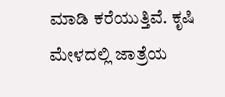ಮಾಡಿ ಕರೆಯುತ್ತಿವೆ. ಕೃಷಿ ಮೇಳದಲ್ಲಿ ಜಾತ್ರೆಯ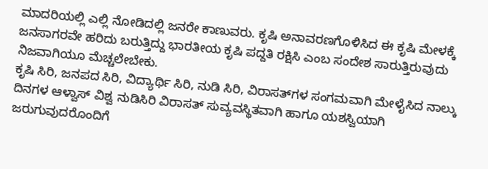ಮಾದರಿಯಲ್ಲಿ ಎಲ್ಲಿ ನೋಡಿದಲ್ಲಿ ಜನರೇ ಕಾಣುವರು. ಕೃಷಿ ಅನಾವರಣಗೊಳಿಸಿದ ಈ ಕೃಷಿ ಮೇಳಕ್ಕೆ  ಜನಸಾಗರವೇ ಹರಿದು ಬರುತ್ತಿದ್ದು ಭಾರತೀಯ ಕೃಷಿ ಪದ್ದತಿ ರಕ್ಷಿಸಿ ಎಂಬ ಸಂದೇಶ ಸಾರುತ್ತಿರುವುದು ನಿಜವಾಗಿಯೂ ಮೆಚ್ಚಲೇಬೇಕು.
ಕೃಷಿ ಸಿರಿ, ಜನಪದ ಸಿರಿ, ವಿದ್ಯಾರ್ಥಿ ಸಿರಿ, ನುಡಿ ಸಿರಿ, ವಿರಾಸತ್‍ಗಳ ಸಂಗಮವಾಗಿ ಮೇಳೈಸಿದ ನಾಲ್ಕು ದಿನಗಳ ಆಳ್ವಾಸ್ ವಿಶ್ವ ನುಡಿಸಿರಿ ವಿರಾಸತ್ ಸುವ್ಯವಸ್ಥಿತವಾಗಿ ಹಾಗೂ ಯಶಸ್ವಿಯಾಗಿ ಜರುಗುವುದರೊಂದಿಗೆ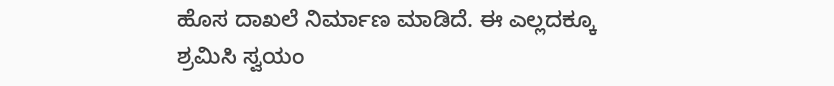ಹೊಸ ದಾಖಲೆ ನಿರ್ಮಾಣ ಮಾಡಿದೆ. ಈ ಎಲ್ಲದಕ್ಕೂ ಶ್ರಮಿಸಿ ಸ್ವಯಂ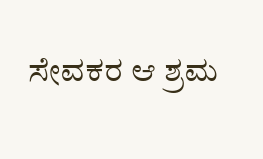ಸೇವಕರ ಆ ಶ್ರಮ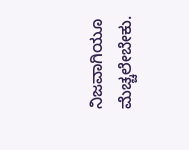ನಿಜವಾಗಿಯೂ ಮೆಚ್ಚಲೇಬೇಕು.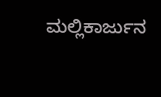ಮಲ್ಲಿಕಾರ್ಜುನ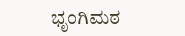ಭೃಂಗಿಮಠ